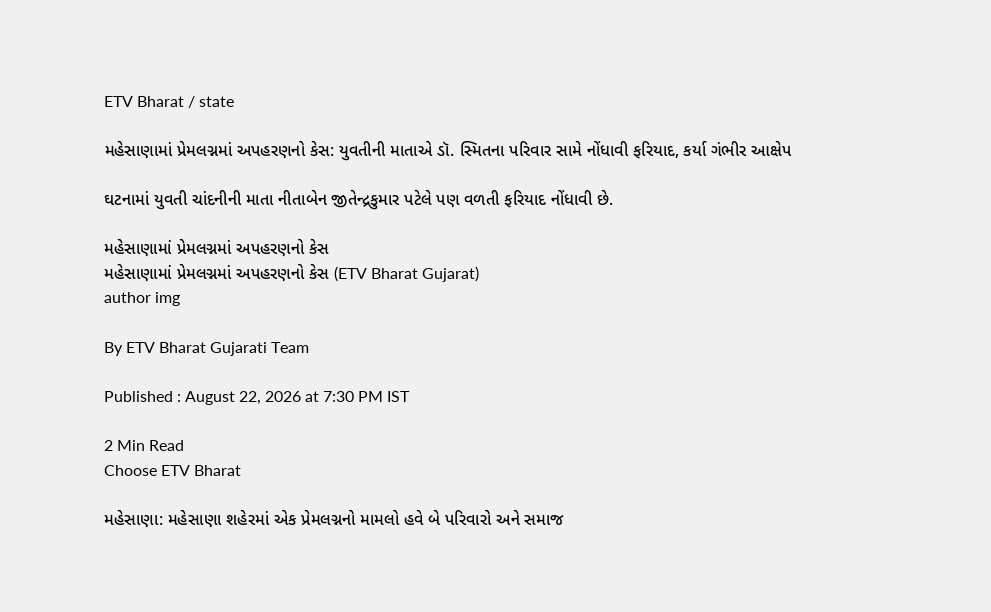ETV Bharat / state

મહેસાણામાં પ્રેમલગ્નમાં અપહરણનો કેસ: યુવતીની માતાએ ડૉ. સ્મિતના પરિવાર સામે નોંધાવી ફરિયાદ, કર્યા ગંભીર આક્ષેપ

ઘટનામાં યુવતી ચાંદનીની માતા નીતાબેન જીતેન્દ્રકુમાર પટેલે પણ વળતી ફરિયાદ નોંધાવી છે.

મહેસાણામાં પ્રેમલગ્નમાં અપહરણનો કેસ
મહેસાણામાં પ્રેમલગ્નમાં અપહરણનો કેસ (ETV Bharat Gujarat)
author img

By ETV Bharat Gujarati Team

Published : August 22, 2026 at 7:30 PM IST

2 Min Read
Choose ETV Bharat

મહેસાણા: મહેસાણા શહેરમાં એક પ્રેમલગ્નનો મામલો હવે બે પરિવારો અને સમાજ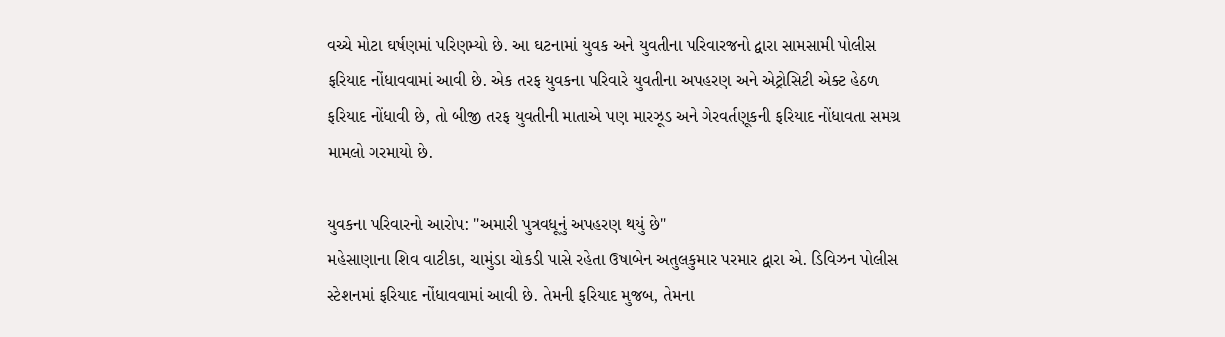વચ્ચે મોટા ઘર્ષણમાં પરિણમ્યો છે. આ ઘટનામાં યુવક અને યુવતીના પરિવારજનો દ્વારા સામસામી પોલીસ ફરિયાદ નોંધાવવામાં આવી છે. એક તરફ યુવકના પરિવારે યુવતીના અપહરણ અને એટ્રોસિટી એક્ટ હેઠળ ફરિયાદ નોંધાવી છે, તો બીજી તરફ યુવતીની માતાએ પણ મારઝૂડ અને ગેરવર્તણૂકની ફરિયાદ નોંધાવતા સમગ્ર મામલો ગરમાયો છે.

યુવકના પરિવારનો આરોપ: "અમારી પુત્રવધૂનું અપહરણ થયું છે"
મહેસાણાના શિવ વાટીકા, ચામુંડા ચોકડી પાસે રહેતા ઉષાબેન અતુલકુમાર પરમાર દ્વારા એ. ડિવિઝન પોલીસ સ્ટેશનમાં ફરિયાદ નોંધાવવામાં આવી છે. તેમની ફરિયાદ મુજબ, તેમના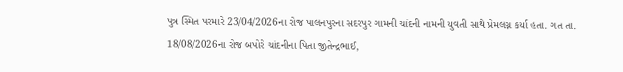પુત્ર સ્મિત પરમારે 23/04/2026ના રોજ પાલનપુરના સદરપુર ગામની ચાંદની નામની યુવતી સાથે પ્રેમલગ્ન કર્યા હતા. ગત તા. 18/08/2026ના રોજ બપોરે ચાંદનીના પિતા જીતેન્દ્રભાઈ,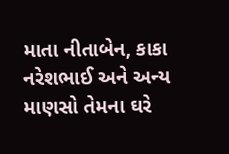માતા નીતાબેન, કાકા નરેશભાઈ અને અન્ય માણસો તેમના ઘરે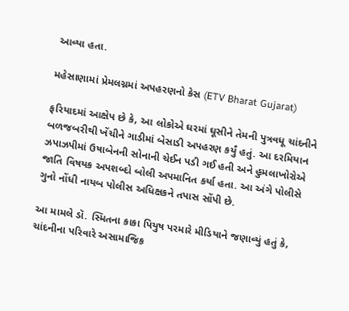આવ્યા હતા.

મહેસાણામાં પ્રેમલગ્નમાં અપહરણનો કેસ (ETV Bharat Gujarat)

ફરિયાદમાં આક્ષેપ છે કે, આ લોકોએ ઘરમાં ઘૂસીને તેમની પુત્રવધૂ ચાંદનીને બળજબરીથી ખેંચીને ગાડીમાં બેસાડી અપહરણ કર્યું હતું. આ દરમિયાન ઝપાઝપીમાં ઉષાબેનની સોનાની ચેઈન પડી ગઈ હતી અને હુમલાખોરોએ જાતિ વિષયક અપશબ્દો બોલી અપમાનિત કર્યા હતા. આ અંગે પોલીસે ગુનો નોંધી નાયબ પોલીસ અધિક્ષકને તપાસ સોંપી છે.

આ મામલે ડૉ. સ્મિતના કાકા પિયુષ પરમારે મીડિયાને જણાવ્યું હતું કે, ચાંદનીના પરિવારે અસામાજિક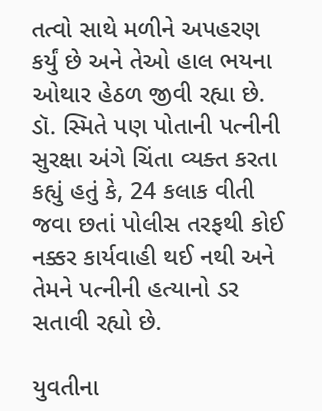તત્વો સાથે મળીને અપહરણ કર્યું છે અને તેઓ હાલ ભયના ઓથાર હેઠળ જીવી રહ્યા છે. ડૉ. સ્મિતે પણ પોતાની પત્નીની સુરક્ષા અંગે ચિંતા વ્યક્ત કરતા કહ્યું હતું કે, 24 કલાક વીતી જવા છતાં પોલીસ તરફથી કોઈ નક્કર કાર્યવાહી થઈ નથી અને તેમને પત્નીની હત્યાનો ડર સતાવી રહ્યો છે.

યુવતીના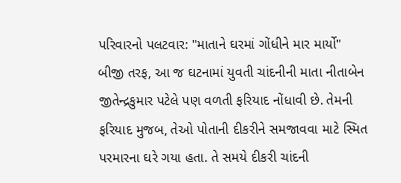પરિવારનો પલટવાર: "માતાને ઘરમાં ગોંધીને માર માર્યો"
બીજી તરફ, આ જ ઘટનામાં યુવતી ચાંદનીની માતા નીતાબેન જીતેન્દ્રકુમાર પટેલે પણ વળતી ફરિયાદ નોંધાવી છે. તેમની ફરિયાદ મુજબ, તેઓ પોતાની દીકરીને સમજાવવા માટે સ્મિત પરમારના ઘરે ગયા હતા. તે સમયે દીકરી ચાંદની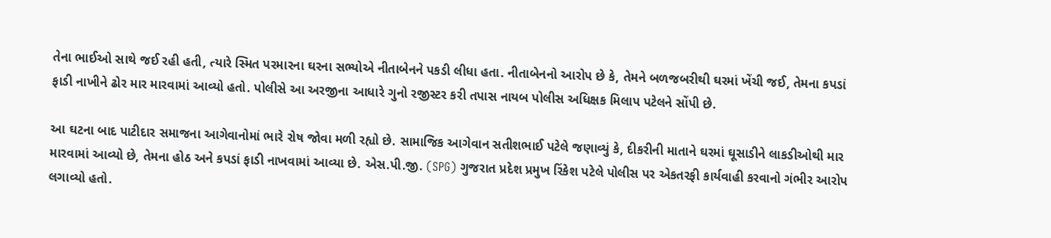તેના ભાઈઓ સાથે જઈ રહી હતી, ત્યારે સ્મિત પરમારના ઘરના સભ્યોએ નીતાબેનને પકડી લીધા હતા. નીતાબેનનો આરોપ છે કે, તેમને બળજબરીથી ઘરમાં ખેંચી જઈ, તેમના કપડાં ફાડી નાખીને ઢોર માર મારવામાં આવ્યો હતો. પોલીસે આ અરજીના આધારે ગુનો રજીસ્ટર કરી તપાસ નાયબ પોલીસ અધિક્ષક મિલાપ પટેલને સોંપી છે.

આ ઘટના બાદ પાટીદાર સમાજના આગેવાનોમાં ભારે રોષ જોવા મળી રહ્યો છે. સામાજિક આગેવાન સતીશભાઈ પટેલે જણાવ્યું કે, દીકરીની માતાને ઘરમાં ઘૂસાડીને લાકડીઓથી માર મારવામાં આવ્યો છે, તેમના હોઠ અને કપડાં ફાડી નાખવામાં આવ્યા છે. એસ.પી.જી. (SPG) ગુજરાત પ્રદેશ પ્રમુખ રિંકેશ પટેલે પોલીસ પર એકતરફી કાર્યવાહી કરવાનો ગંભીર આરોપ લગાવ્યો હતો.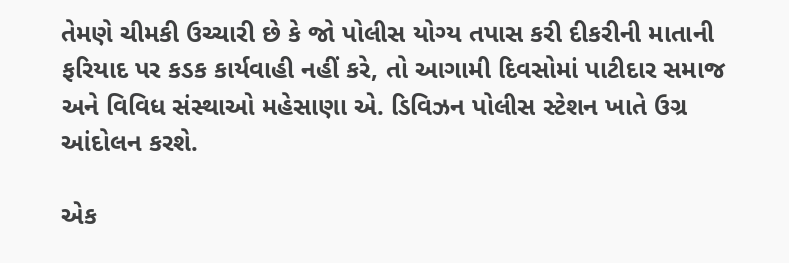તેમણે ચીમકી ઉચ્ચારી છે કે જો પોલીસ યોગ્ય તપાસ કરી દીકરીની માતાની ફરિયાદ પર કડક કાર્યવાહી નહીં કરે, તો આગામી દિવસોમાં પાટીદાર સમાજ અને વિવિધ સંસ્થાઓ મહેસાણા એ. ડિવિઝન પોલીસ સ્ટેશન ખાતે ઉગ્ર આંદોલન કરશે.

એક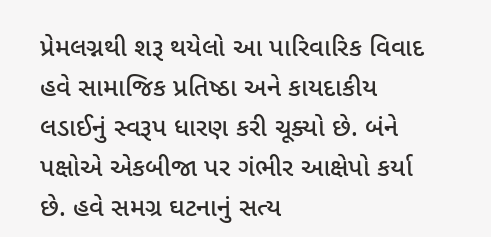પ્રેમલગ્નથી શરૂ થયેલો આ પારિવારિક વિવાદ હવે સામાજિક પ્રતિષ્ઠા અને કાયદાકીય લડાઈનું સ્વરૂપ ધારણ કરી ચૂક્યો છે. બંને પક્ષોએ એકબીજા પર ગંભીર આક્ષેપો કર્યા છે. હવે સમગ્ર ઘટનાનું સત્ય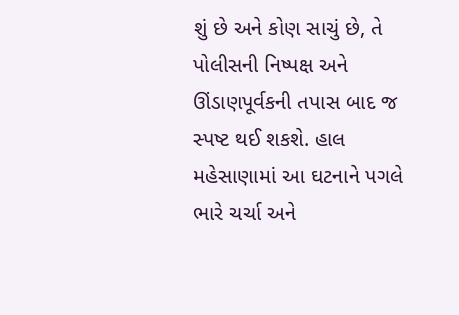શું છે અને કોણ સાચું છે, તે પોલીસની નિષ્પક્ષ અને ઊંડાણપૂર્વકની તપાસ બાદ જ સ્પષ્ટ થઈ શકશે. હાલ મહેસાણામાં આ ઘટનાને પગલે ભારે ચર્ચા અને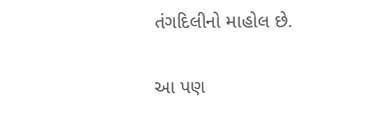તંગદિલીનો માહોલ છે.

આ પણ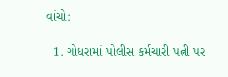વાંચો:

  1. ગોધરામાં પોલીસ કર્મચારી પત્ની પર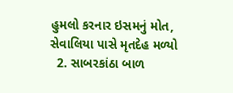હુમલો કરનાર ઇસમનું મોત, સેવાલિયા પાસે મૃતદેહ મળ્યો
  2. સાબરકાંઠા બાળ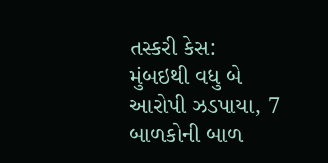તસ્કરી કેસ: મુંબઇથી વધુ બે આરોપી ઝડપાયા, 7 બાળકોની બાળ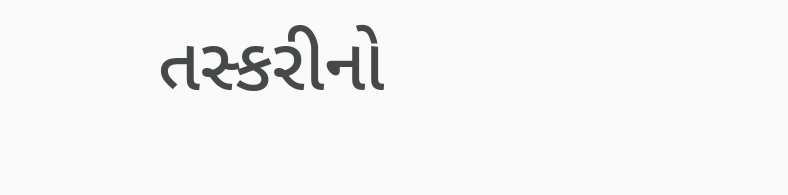તસ્કરીનો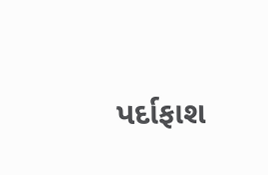પર્દાફાશ